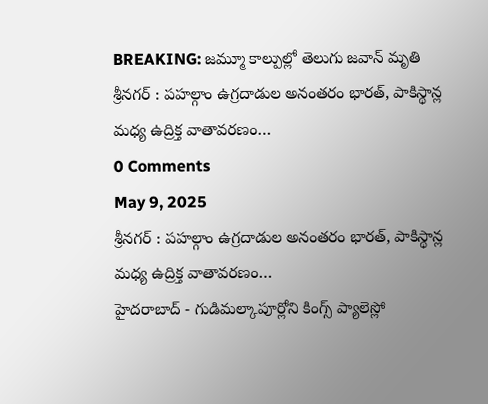BREAKING: జమ్మూ కాల్పుల్లో తెలుగు జవాన్ మృతి
శ్రీనగర్ : పహల్గాం ఉగ్రదాడుల అనంతరం భారత్, పాకిస్థాన్ల మధ్య ఉద్రిక్త వాతావరణం…
0 Comments
May 9, 2025
శ్రీనగర్ : పహల్గాం ఉగ్రదాడుల అనంతరం భారత్, పాకిస్థాన్ల మధ్య ఉద్రిక్త వాతావరణం…
హైదరాబాద్ - గుడిమల్కాపూర్లోని కింగ్స్ ప్యాలెస్లో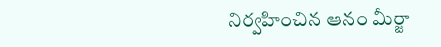నిర్వహించిన ఆనం మీర్జా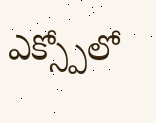ఎక్స్పోలో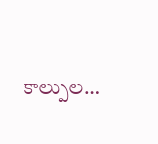కాల్పుల…